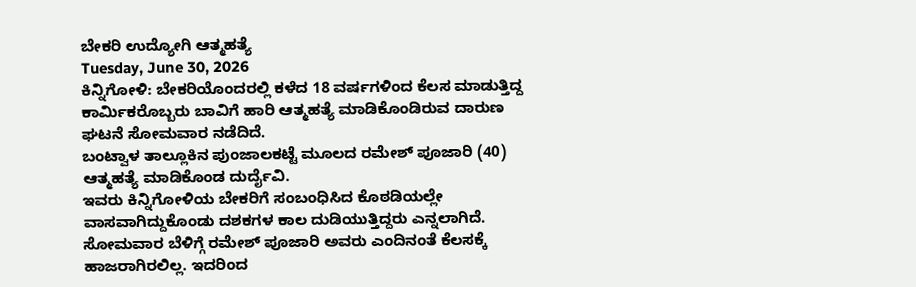ಬೇಕರಿ ಉದ್ಯೋಗಿ ಆತ್ಮಹತ್ಯೆ
Tuesday, June 30, 2026
ಕಿನ್ನಿಗೋಳಿ: ಬೇಕರಿಯೊಂದರಲ್ಲಿ ಕಳೆದ 18 ವರ್ಷಗಳಿಂದ ಕೆಲಸ ಮಾಡುತ್ತಿದ್ದ ಕಾರ್ಮಿಕರೊಬ್ಬರು ಬಾವಿಗೆ ಹಾರಿ ಆತ್ಮಹತ್ಯೆ ಮಾಡಿಕೊಂಡಿರುವ ದಾರುಣ ಘಟನೆ ಸೋಮವಾರ ನಡೆದಿದೆ.
ಬಂಟ್ವಾಳ ತಾಲ್ಲೂಕಿನ ಪುಂಜಾಲಕಟ್ಟೆ ಮೂಲದ ರಮೇಶ್ ಪೂಜಾರಿ (40) ಆತ್ಮಹತ್ಯೆ ಮಾಡಿಕೊಂಡ ದುರ್ದೈವಿ.
ಇವರು ಕಿನ್ನಿಗೋಳಿಯ ಬೇಕರಿಗೆ ಸಂಬಂಧಿಸಿದ ಕೊಠಡಿಯಲ್ಲೇ ವಾಸವಾಗಿದ್ದುಕೊಂಡು ದಶಕಗಳ ಕಾಲ ದುಡಿಯುತ್ತಿದ್ದರು ಎನ್ನಲಾಗಿದೆ. ಸೋಮವಾರ ಬೆಳಿಗ್ಗೆ ರಮೇಶ್ ಪೂಜಾರಿ ಅವರು ಎಂದಿನಂತೆ ಕೆಲಸಕ್ಕೆ ಹಾಜರಾಗಿರಲಿಲ್ಲ. ಇದರಿಂದ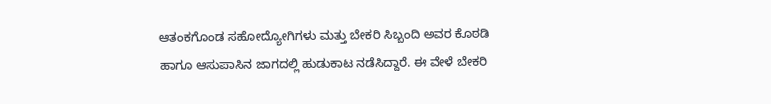ಆತಂಕಗೊಂಡ ಸಹೋದ್ಯೋಗಿಗಳು ಮತ್ತು ಬೇಕರಿ ಸಿಬ್ಬಂದಿ ಅವರ ಕೊಠಡಿ ಹಾಗೂ ಆಸುಪಾಸಿನ ಜಾಗದಲ್ಲಿ ಹುಡುಕಾಟ ನಡೆಸಿದ್ದಾರೆ. ಈ ವೇಳೆ ಬೇಕರಿ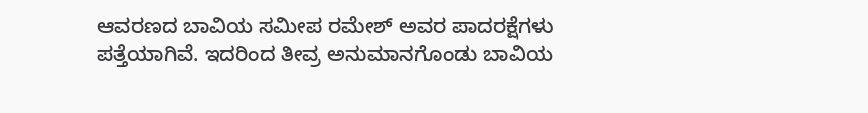ಆವರಣದ ಬಾವಿಯ ಸಮೀಪ ರಮೇಶ್ ಅವರ ಪಾದರಕ್ಷೆಗಳು ಪತ್ತೆಯಾಗಿವೆ. ಇದರಿಂದ ತೀವ್ರ ಅನುಮಾನಗೊಂಡು ಬಾವಿಯ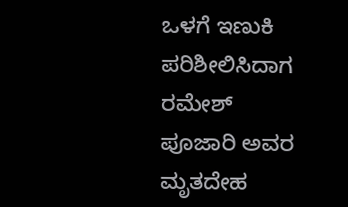ಒಳಗೆ ಇಣುಕಿ ಪರಿಶೀಲಿಸಿದಾಗ ರಮೇಶ್ ಪೂಜಾರಿ ಅವರ ಮೃತದೇಹ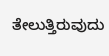ತೇಲುತ್ತಿರುವುದು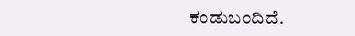ಕಂಡುಬಂದಿದೆ.